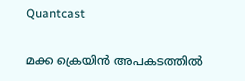Quantcast

മക്ക ക്രെയിൻ അപകടത്തിൽ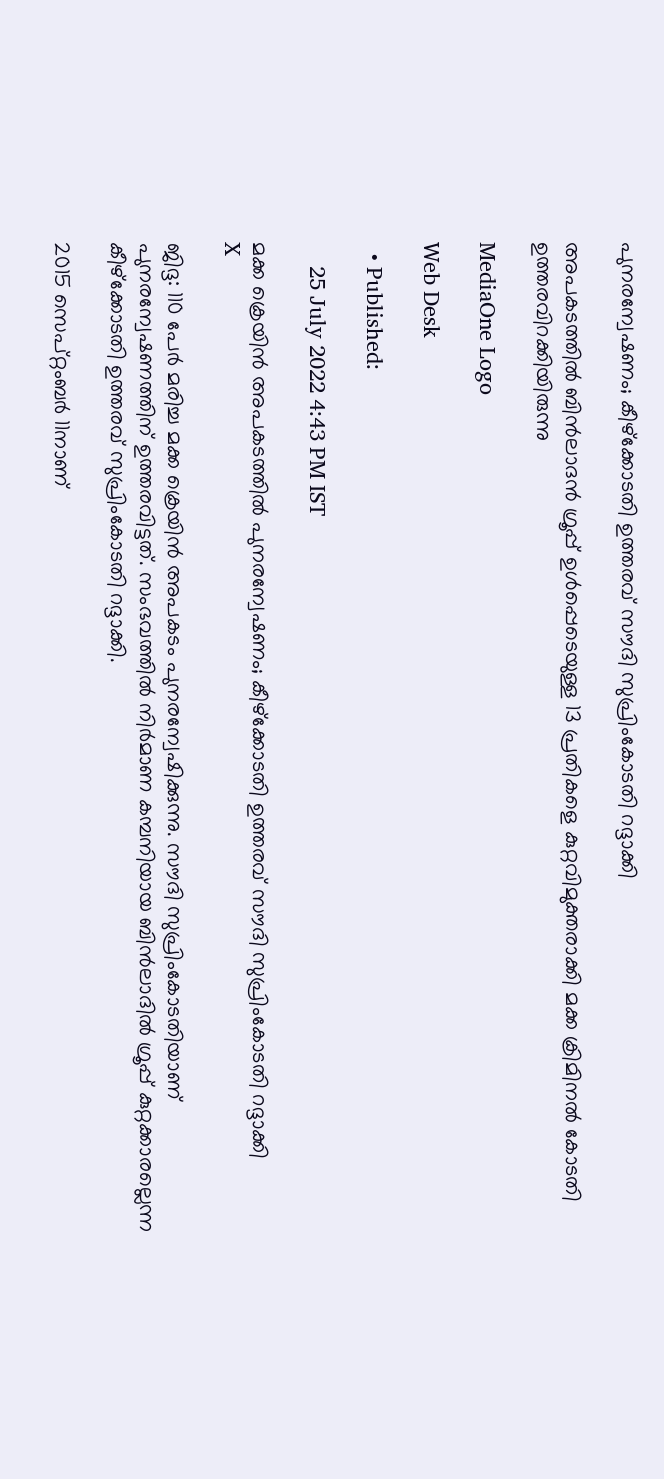പുനരന്വേഷണം; കീഴ്‌ക്കോടതി ഉത്തരവ് സൗദി സുപ്രിംകോടതി റദ്ദാക്കി

അപകടത്തിൽ ബിൻലാദൻ ഗ്രൂപ്പ് ഉൾപ്പെടെയുള്ള 13 പ്രതികളെ കുറ്റവിമുക്തരാക്കി മക്ക ക്രിമിനൽ കോടതി ഉത്തരവിറക്കിയിരുന്നു

MediaOne Logo

Web Desk

  • Published:

    25 July 2022 4:43 PM IST

മക്ക ക്രെയിൻ അപകടത്തിൽ പുനരന്വേഷണം; കീഴ്‌ക്കോടതി ഉത്തരവ് സൗദി സുപ്രിംകോടതി റദ്ദാക്കി
X

ജിദ്ദ: 110 പേർ മരിച്ച മക്ക ക്രെയിൻ അപകടം പുനരന്വേഷിക്കുന്നു. സൗദി സുപ്രിംകോടതിയാണ് പുനരന്വേഷണത്തിന് ഉത്തരവിട്ടത്. സംഭവത്തിൽ നിർമാണ കമ്പനിയായ ബിൻലാദിൽ ഗ്രൂപ്പ് കുറ്റക്കാരല്ലെന്ന കീഴ്‌ക്കോടതി ഉത്തരവ് സുപ്രിംകോടതി റദ്ദാക്കി.

2015 സെപ്റ്റംബർ 11നാണ്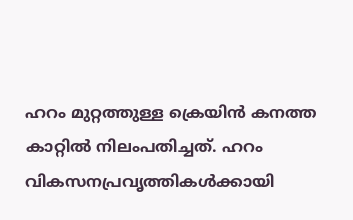ഹറം മുറ്റത്തുള്ള ക്രെയിൻ കനത്ത കാറ്റിൽ നിലംപതിച്ചത്. ഹറം വികസനപ്രവൃത്തികൾക്കായി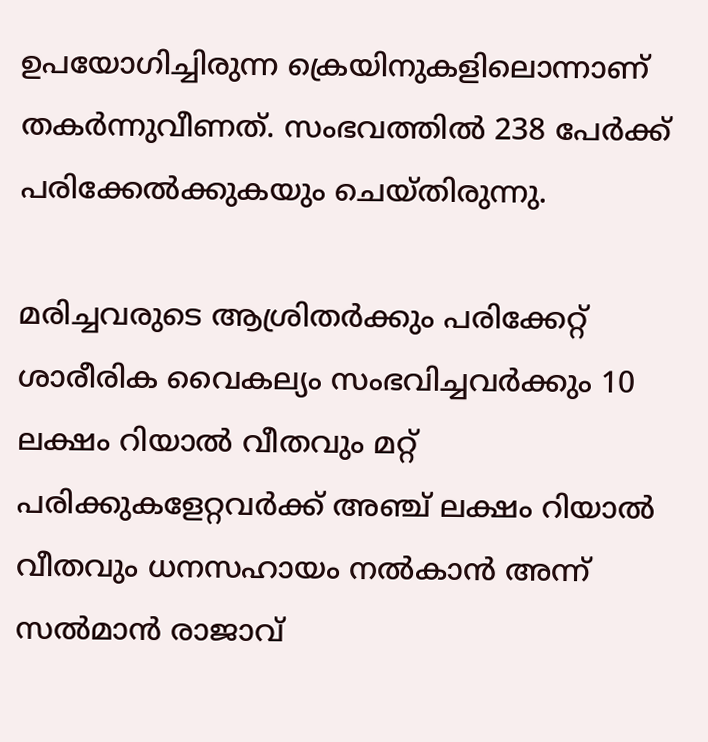ഉപയോഗിച്ചിരുന്ന ക്രെയിനുകളിലൊന്നാണ് തകർന്നുവീണത്. സംഭവത്തിൽ 238 പേർക്ക് പരിക്കേൽക്കുകയും ചെയ്തിരുന്നു.

മരിച്ചവരുടെ ആശ്രിതർക്കും പരിക്കേറ്റ് ശാരീരിക വൈകല്യം സംഭവിച്ചവർക്കും 10 ലക്ഷം റിയാൽ വീതവും മറ്റ് പരിക്കുകളേറ്റവർക്ക് അഞ്ച് ലക്ഷം റിയാൽ വീതവും ധനസഹായം നൽകാൻ അന്ന് സൽമാൻ രാജാവ്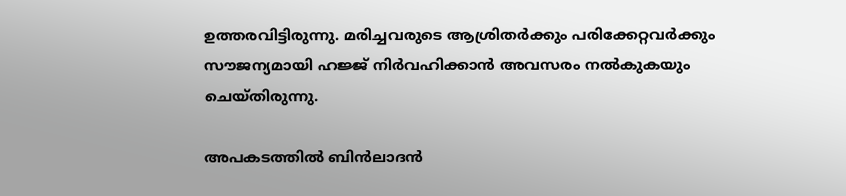ഉത്തരവിട്ടിരുന്നു. മരിച്ചവരുടെ ആശ്രിതർക്കും പരിക്കേറ്റവർക്കും സൗജന്യമായി ഹജ്ജ് നിർവഹിക്കാൻ അവസരം നൽകുകയും ചെയ്തിരുന്നു.

അപകടത്തിൽ ബിൻലാദൻ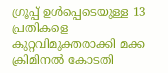ഗ്രൂപ്പ് ഉൾപ്പെടെയുള്ള 13 പ്രതികളെ കുറ്റവിമുക്തരാക്കി മക്ക ക്രിമിനൽ കോടതി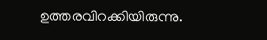ഉത്തരവിറക്കിയിരുന്നു.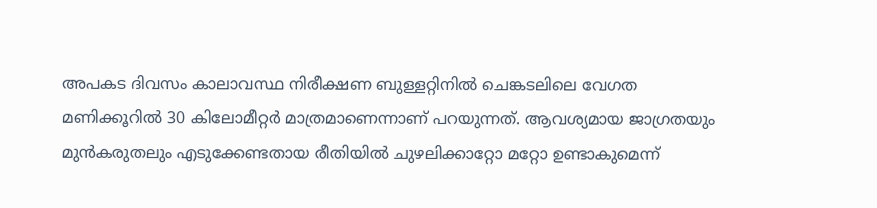അപകട ദിവസം കാലാവസ്ഥ നിരീക്ഷണ ബുള്ളറ്റിനിൽ ചെങ്കടലിലെ വേഗത മണിക്കൂറിൽ 30 കിലോമീറ്റർ മാത്രമാണെന്നാണ് പറയുന്നത്. ആവശ്യമായ ജാഗ്രതയും മുൻകരുതലും എടുക്കേണ്ടതായ രീതിയിൽ ചുഴലിക്കാറ്റോ മറ്റോ ഉണ്ടാകുമെന്ന്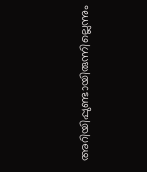അറിയിപ്പുണ്ടായിരുന്നില്ലെന്നും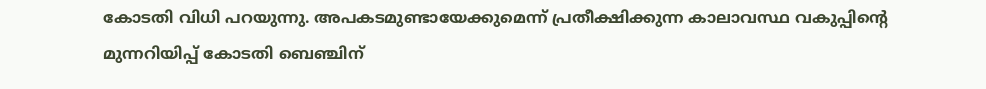കോടതി വിധി പറയുന്നു. അപകടമുണ്ടായേക്കുമെന്ന് പ്രതീക്ഷിക്കുന്ന കാലാവസ്ഥ വകുപ്പിന്റെ മുന്നറിയിപ്പ് കോടതി ബെഞ്ചിന്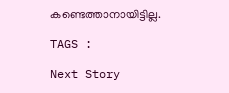കണ്ടെത്താനായിട്ടില്ല.

TAGS :

Next Story